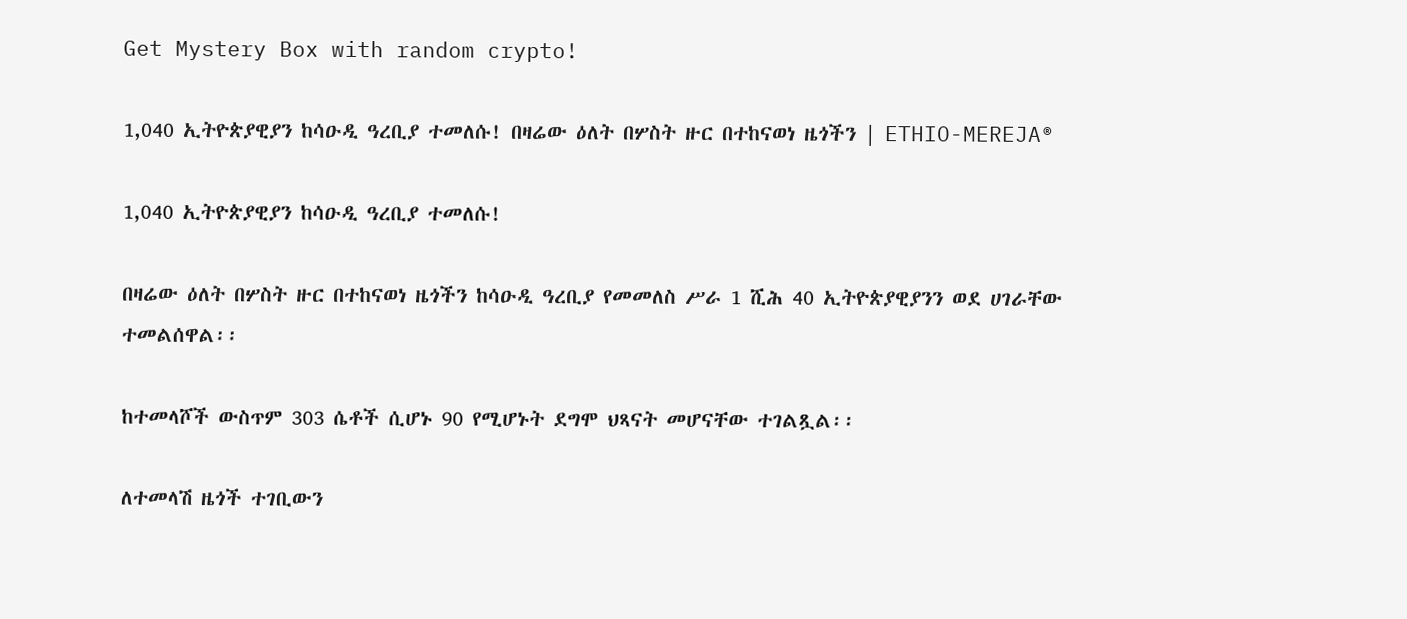Get Mystery Box with random crypto!

1,040 ኢትዮጵያዊያን ከሳዑዲ ዓረቢያ ተመለሱ! በዛሬው ዕለት በሦስት ዙር በተከናወነ ዜጎችን | ETHIO-MEREJA®

1,040 ኢትዮጵያዊያን ከሳዑዲ ዓረቢያ ተመለሱ!

በዛሬው ዕለት በሦስት ዙር በተከናወነ ዜጎችን ከሳዑዲ ዓረቢያ የመመለስ ሥራ 1 ሺሕ 40 ኢትዮጵያዊያንን ወደ ሀገራቸው ተመልሰዋል፡፡

ከተመላሾች ውስጥም 303 ሴቶች ሲሆኑ 90 የሚሆኑት ደግሞ ህጻናት መሆናቸው ተገልጿል፡፡

ለተመላሽ ዜጎች ተገቢውን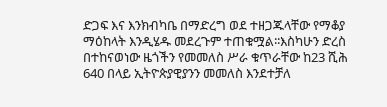ድጋፍ እና እንክብካቤ በማድረግ ወደ ተዘጋጁላቸው የማቆያ ማዕከላት እንዲሄዱ መደረጉም ተጠቁሟል፡፡እስካሁን ድረስ በተከናወነው ዜጎችን የመመለስ ሥራ ቁጥራቸው ከ23 ሺሕ 640 በላይ ኢትዮጵያዊያንን መመለስ እንደተቻለ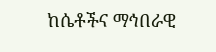ከሴቶችና ማኅበራዊ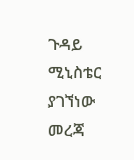ጉዳይ ሚኒስቴር ያገኘነው መረጃ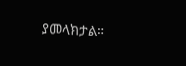ያመላክታል።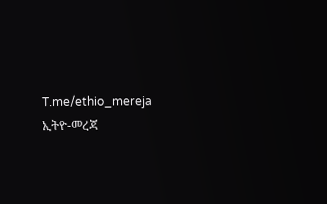T.me/ethio_mereja
ኢትዮ-መረጃ